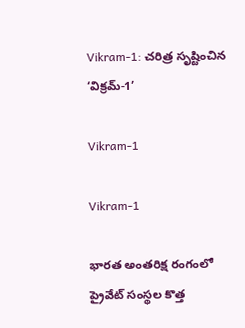Vikram-1: చరిత్ర సృష్టించిన ‘విక్రమ్-1’

Vikram-1

Vikram-1

భారత అంతరిక్ష రంగంలో ప్రైవేట్ సంస్థల కొత్త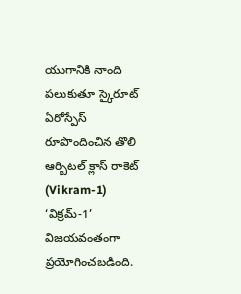యుగానికి నాంది పలుకుతూ స్కైరూట్ ఏరోస్పేస్ రూపొందించిన తొలి ఆర్బిటల్ క్లాస్ రాకెట్ (Vikram-1) ‘విక్రమ్-1’ విజయవంతంగా ప్రయోగించబడింది.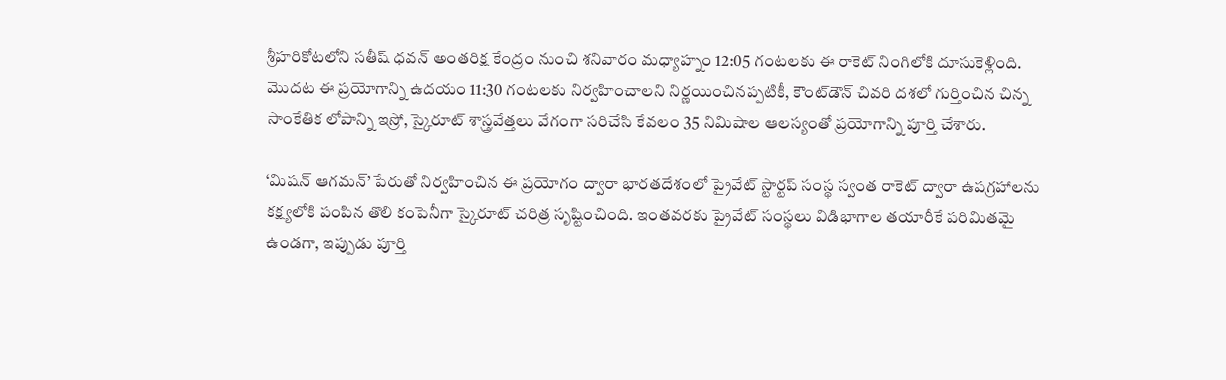శ్రీహరికోటలోని సతీష్ ధవన్ అంతరిక్ష కేంద్రం నుంచి శనివారం మధ్యాహ్నం 12:05 గంటలకు ఈ రాకెట్ నింగిలోకి దూసుకెళ్లింది. మొదట ఈ ప్రయోగాన్ని ఉదయం 11:30 గంటలకు నిర్వహించాలని నిర్ణయించినప్పటికీ, కౌంట్‌డౌన్ చివరి దశలో గుర్తించిన చిన్న సాంకేతిక లోపాన్ని ఇస్రో, స్కైరూట్ శాస్త్రవేత్తలు వేగంగా సరిచేసి కేవలం 35 నిమిషాల ఆలస్యంతో ప్రయోగాన్ని పూర్తి చేశారు.

‘మిషన్ ఆగమన్’ పేరుతో నిర్వహించిన ఈ ప్రయోగం ద్వారా భారతదేశంలో ప్రైవేట్ స్టార్టప్ సంస్థ స్వంత రాకెట్ ద్వారా ఉపగ్రహాలను కక్ష్యలోకి పంపిన తొలి కంపెనీగా స్కైరూట్ చరిత్ర సృష్టించింది. ఇంతవరకు ప్రైవేట్ సంస్థలు విడిభాగాల తయారీకే పరిమితమై ఉండగా, ఇప్పుడు పూర్తి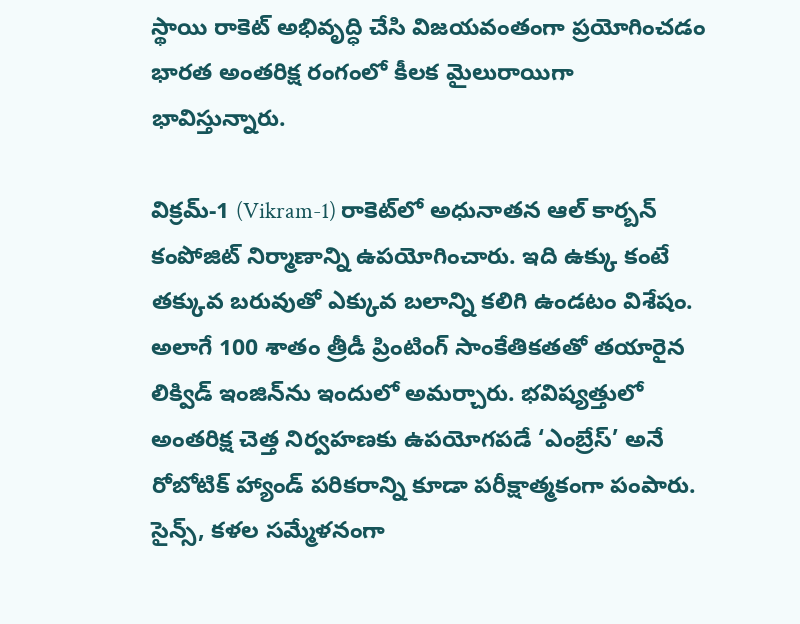స్థాయి రాకెట్ అభివృద్ధి చేసి విజయవంతంగా ప్రయోగించడం భారత అంతరిక్ష రంగంలో కీలక మైలురాయిగా భావిస్తున్నారు.

విక్రమ్-1 (Vikram-1) రాకెట్‌లో అధునాతన ఆల్ కార్బన్ కంపోజిట్ నిర్మాణాన్ని ఉపయోగించారు. ఇది ఉక్కు కంటే తక్కువ బరువుతో ఎక్కువ బలాన్ని కలిగి ఉండటం విశేషం. అలాగే 100 శాతం త్రీడీ ప్రింటింగ్ సాంకేతికతతో తయారైన లిక్విడ్ ఇంజిన్‌ను ఇందులో అమర్చారు. భవిష్యత్తులో అంతరిక్ష చెత్త నిర్వహణకు ఉపయోగపడే ‘ఎంబ్రేస్’ అనే రోబోటిక్ హ్యాండ్ పరికరాన్ని కూడా పరీక్షాత్మకంగా పంపారు. సైన్స్, కళల సమ్మేళనంగా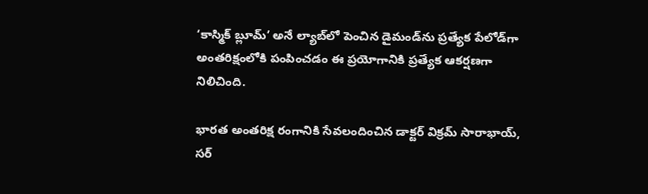‘కాస్మిక్ బ్లూమ్’ అనే ల్యాబ్‌లో పెంచిన డైమండ్‌ను ప్రత్యేక పేలోడ్‌గా అంతరిక్షంలోకి పంపించడం ఈ ప్రయోగానికి ప్రత్యేక ఆకర్షణగా నిలిచింది.

భారత అంతరిక్ష రంగానికి సేవలందించిన డాక్టర్ విక్రమ్ సారాభాయ్, సర్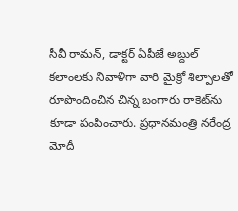సీవీ రామన్, డాక్టర్ ఏపీజే అబ్దుల్ కలాంలకు నివాళిగా వారి మైక్రో శిల్పాలతో రూపొందించిన చిన్న బంగారు రాకెట్‌ను కూడా పంపించారు. ప్రధానమంత్రి నరేంద్ర మోదీ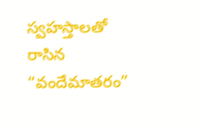స్వహస్తాలతో రాసిన “వందేమాతరం”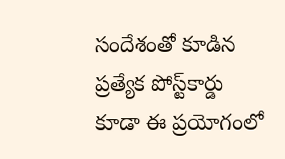సందేశంతో కూడిన ప్రత్యేక పోస్ట్‌కార్డు కూడా ఈ ప్రయోగంలో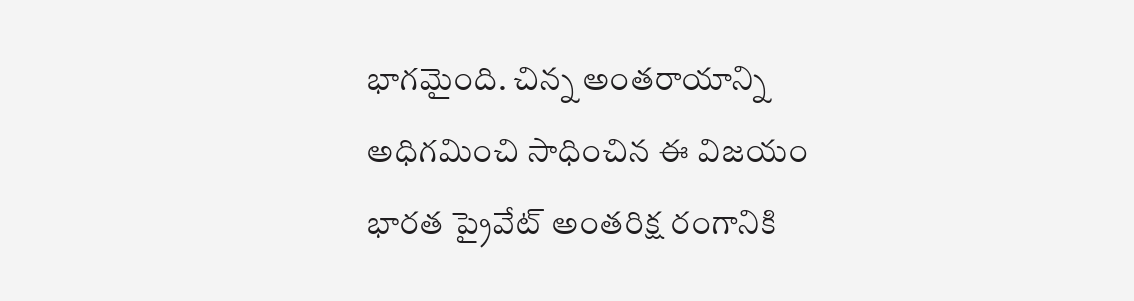భాగమైంది. చిన్న అంతరాయాన్ని అధిగమించి సాధించిన ఈ విజయం భారత ప్రైవేట్ అంతరిక్ష రంగానికి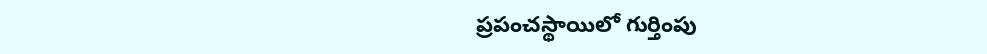ప్రపంచస్థాయిలో గుర్తింపు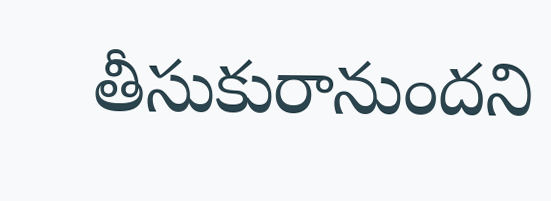తీసుకురానుందని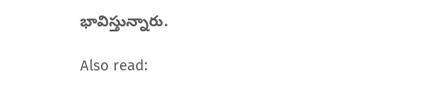భావిస్తున్నారు.

Also read: